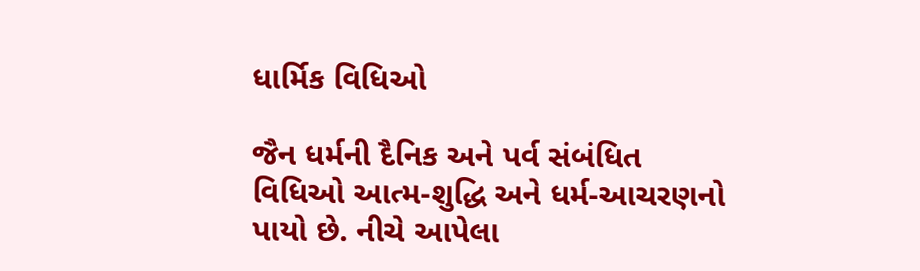ધાર્મિક વિધિઓ

જૈન ધર્મની દૈનિક અને પર્વ સંબંધિત વિધિઓ આત્મ-શુદ્ધિ અને ધર્મ-આચરણનો પાયો છે. નીચે આપેલા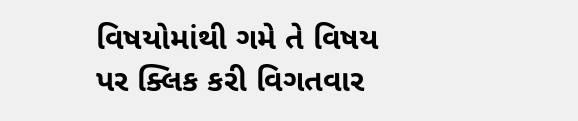વિષયોમાંથી ગમે તે વિષય પર ક્લિક કરી વિગતવાર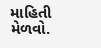માહિતી મેળવો.